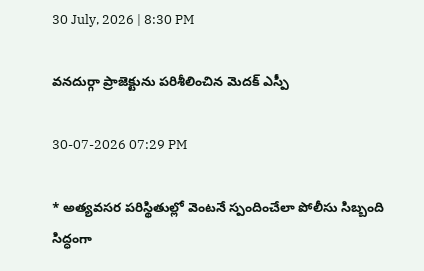30 July, 2026 | 8:30 PM

వనదుర్గా ప్రాజెక్టును పరిశీలించిన మెదక్ ఎస్పీ

30-07-2026 07:29 PM

* అత్యవసర పరిస్థితుల్లో వెంటనే స్పందించేలా పోలీసు సిబ్బంది సిద్ధంగా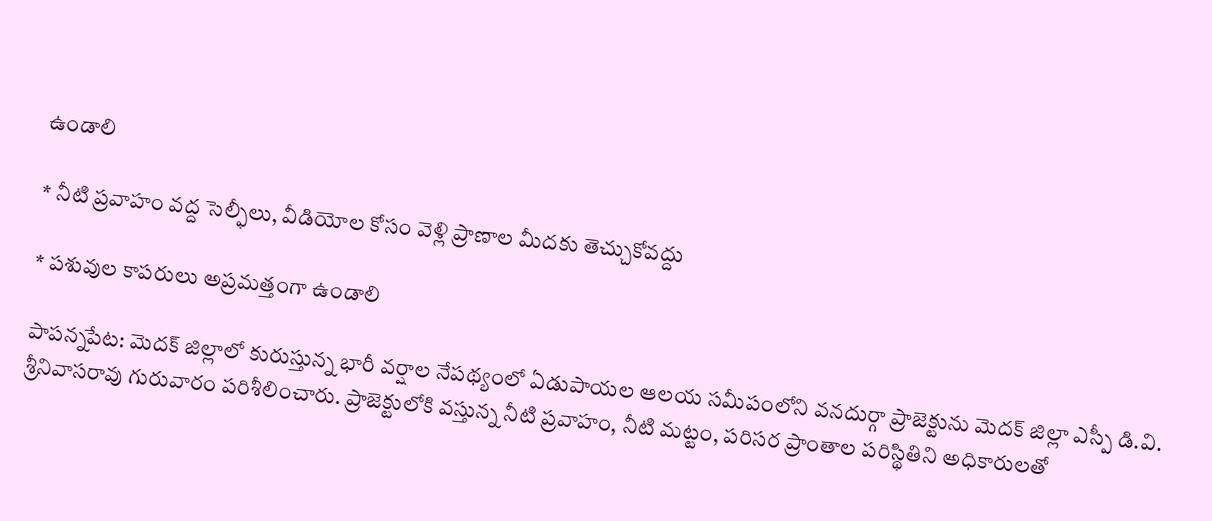ఉండాలి

* నీటి ప్రవాహం వద్ద సెల్ఫీలు, వీడియోల కోసం వెళ్లి ప్రాణాల మీదకు తెచ్చుకోవద్దు

* పశువుల కాపరులు అప్రమత్తంగా ఉండాలి

పాపన్నపేట: మెదక్ జిల్లాలో కురుస్తున్న భారీ వర్షాల నేపథ్యంలో ఏడుపాయల ఆలయ సమీపంలోని వనదుర్గా ప్రాజెక్టును మెదక్ జిల్లా ఎస్పీ డి.వి. శ్రీనివాసరావు గురువారం పరిశీలించారు. ప్రాజెక్టులోకి వస్తున్న నీటి ప్రవాహం, నీటి మట్టం, పరిసర ప్రాంతాల పరిస్థితిని అధికారులతో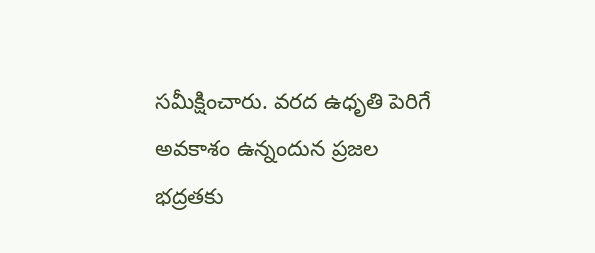సమీక్షించారు. వరద ఉధృతి పెరిగే అవకాశం ఉన్నందున ప్రజల భద్రతకు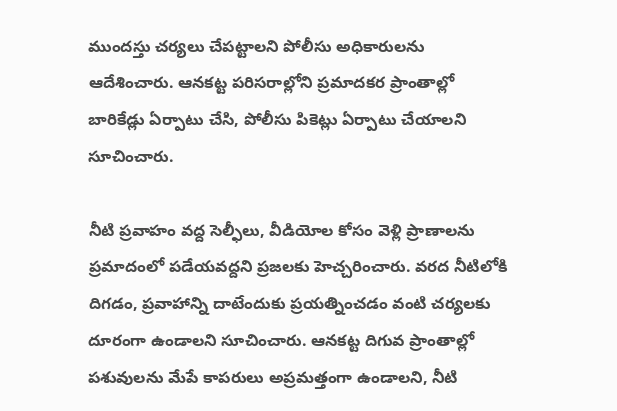ముందస్తు చర్యలు చేపట్టాలని పోలీసు అధికారులను ఆదేశించారు. ఆనకట్ట పరిసరాల్లోని ప్రమాదకర ప్రాంతాల్లో బారికేడ్లు ఏర్పాటు చేసి, పోలీసు పికెట్లు ఏర్పాటు చేయాలని సూచించారు.

నీటి ప్రవాహం వద్ద సెల్ఫీలు, వీడియోల కోసం వెళ్లి ప్రాణాలను ప్రమాదంలో పడేయవద్దని ప్రజలకు హెచ్చరించారు. వరద నీటిలోకి దిగడం, ప్రవాహాన్ని దాటేందుకు ప్రయత్నించడం వంటి చర్యలకు దూరంగా ఉండాలని సూచించారు. ఆనకట్ట దిగువ ప్రాంతాల్లో పశువులను మేపే కాపరులు అప్రమత్తంగా ఉండాలని, నీటి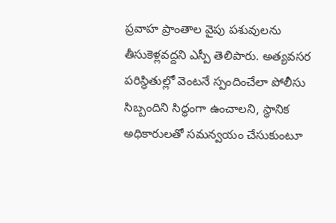ప్రవాహ ప్రాంతాల వైపు పశువులను తీసుకెళ్లవద్దని ఎస్పీ తెలిపారు. అత్యవసర పరిస్థితుల్లో వెంటనే స్పందించేలా పోలీసు సిబ్బందిని సిద్ధంగా ఉంచాలని, స్థానిక అధికారులతో సమన్వయం చేసుకుంటూ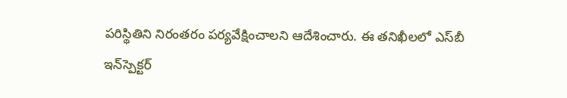పరిస్థితిని నిరంతరం పర్యవేక్షించాలని ఆదేశించారు. ఈ తనిఖీలలో ఎస్‌బీ ఇన్‌స్పెక్టర్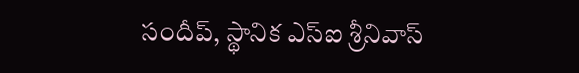సందీప్‌, స్థానిక ఎస్ఐ శ్రీనివాస్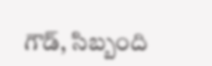గౌడ్, సిబ్బంది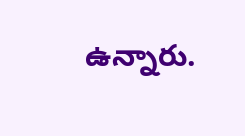ఉన్నారు.